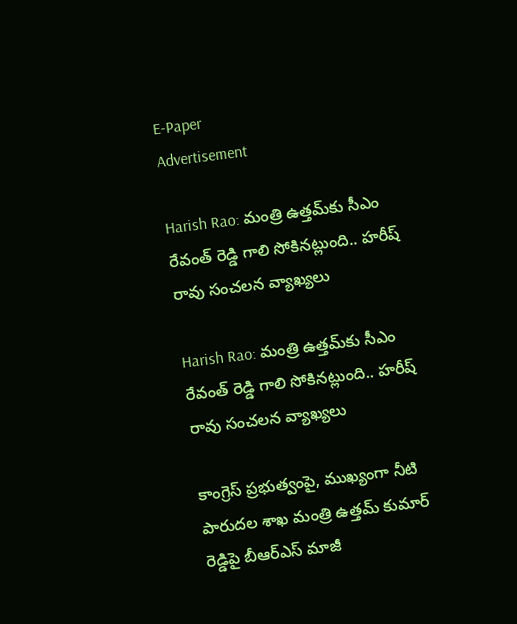E-Paper
Advertisement

Harish Rao: మంత్రి ఉత్తమ్‌కు సీఎం రేవంత్ రెడ్డి గాలి సోకినట్లుంది.. హరీష్ రావు సంచలన వ్యాఖ్యలు

Harish Rao: మంత్రి ఉత్తమ్‌కు సీఎం రేవంత్ రెడ్డి గాలి సోకినట్లుంది.. హరీష్ రావు సంచలన వ్యాఖ్యలు

కాంగ్రెస్ ప్రభుత్వంపై, ముఖ్యంగా నీటి పారుదల శాఖ మంత్రి ఉత్తమ్ కుమార్ రెడ్డిపై బీఆర్ఎస్ మాజీ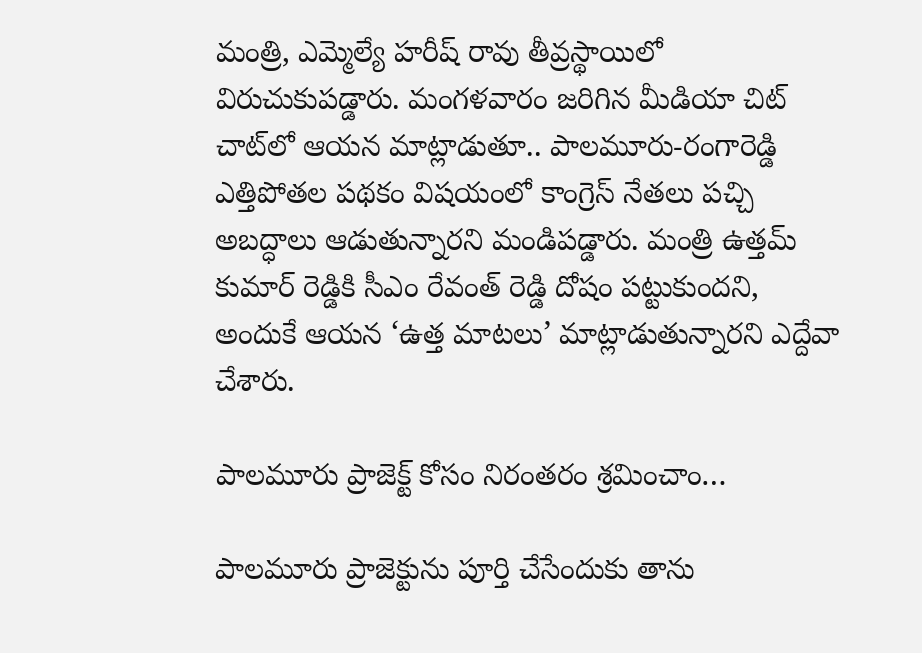మంత్రి, ఎమ్మెల్యే హరీష్ రావు తీవ్రస్థాయిలో విరుచుకుపడ్డారు. మంగళవారం జరిగిన మీడియా చిట్ చాట్‌లో ఆయన మాట్లాడుతూ.. పాలమూరు-రంగారెడ్డి ఎత్తిపోతల పథకం విషయంలో కాంగ్రెస్ నేతలు పచ్చి అబద్ధాలు ఆడుతున్నారని మండిపడ్డారు. మంత్రి ఉత్తమ్ కుమార్ రెడ్డికి సీఎం రేవంత్ రెడ్డి దోషం పట్టుకుందని, అందుకే ఆయన ‘ఉత్త మాటలు’ మాట్లాడుతున్నారని ఎద్దేవా చేశారు.

పాలమూరు ప్రాజెక్ట్ కోసం నిరంతరం శ్రమించాం…

పాలమూరు ప్రాజెక్టును పూర్తి చేసేందుకు తాను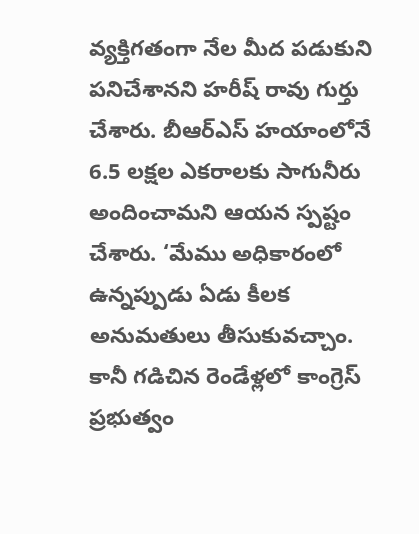వ్యక్తిగతంగా నేల మీద పడుకుని పనిచేశానని హరీష్ రావు గుర్తు చేశారు. బీఆర్ఎస్ హయాంలోనే 6.5 లక్షల ఎకరాలకు సాగునీరు అందించామని ఆయన స్పష్టం చేశారు. ‘మేము అధికారంలో ఉన్నప్పుడు ఏడు కీలక అనుమతులు తీసుకువచ్చాం. కానీ గడిచిన రెండేళ్లలో కాంగ్రెస్ ప్రభుత్వం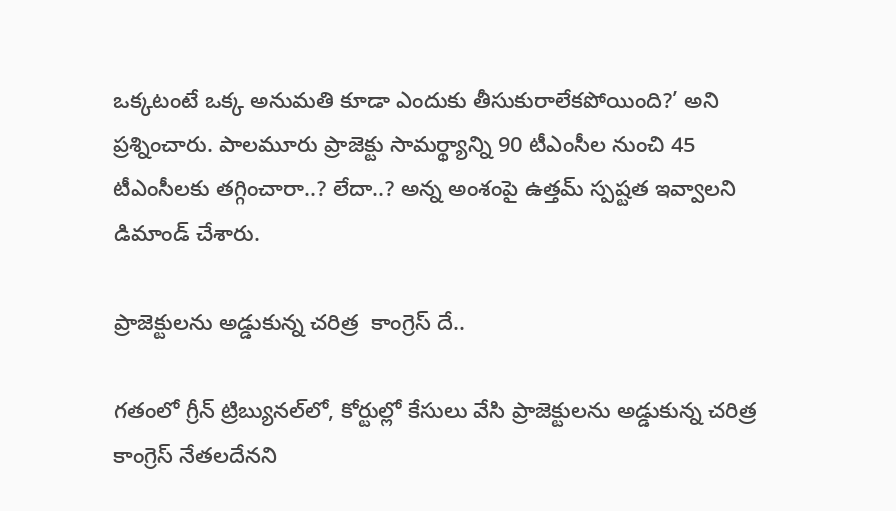ఒక్కటంటే ఒక్క అనుమతి కూడా ఎందుకు తీసుకురాలేకపోయింది?’ అని ప్రశ్నించారు. పాలమూరు ప్రాజెక్టు సామర్థ్యాన్ని 90 టీఎంసీల నుంచి 45 టీఎంసీలకు తగ్గించారా..? లేదా..? అన్న అంశంపై ఉత్తమ్ స్పష్టత ఇవ్వాలని డిమాండ్ చేశారు.

ప్రాజెక్టులను అడ్డుకున్న చరిత్ర  కాంగ్రెస్ దే..

గతంలో గ్రీన్ ట్రిబ్యునల్‌లో, కోర్టుల్లో కేసులు వేసి ప్రాజెక్టులను అడ్డుకున్న చరిత్ర కాంగ్రెస్ నేతలదేనని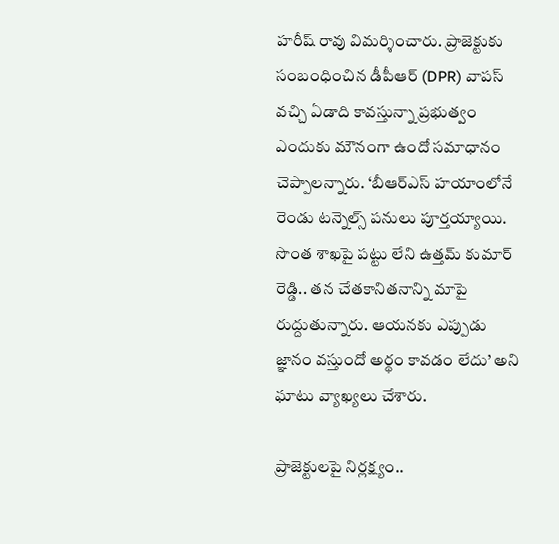హరీష్ రావు విమర్శించారు. ప్రాజెక్టుకు సంబంధించిన డీపీఆర్ (DPR) వాపస్ వచ్చి ఏడాది కావస్తున్నా ప్రభుత్వం ఎందుకు మౌనంగా ఉందో సమాధానం చెప్పాలన్నారు. ‘బీఆర్ఎస్ హయాంలోనే రెండు టన్నెల్స్ పనులు పూర్తయ్యాయి. సొంత శాఖపై పట్టు లేని ఉత్తమ్ కుమార్ రెడ్డి.. తన చేతకానితనాన్ని మాపై రుద్దుతున్నారు. ఆయనకు ఎప్పుడు జ్ఞానం వస్తుందో అర్థం కావడం లేదు’ అని ఘాటు వ్యాఖ్యలు చేశారు.

ప్రాజెక్టులపై నిర్లక్ష్యం..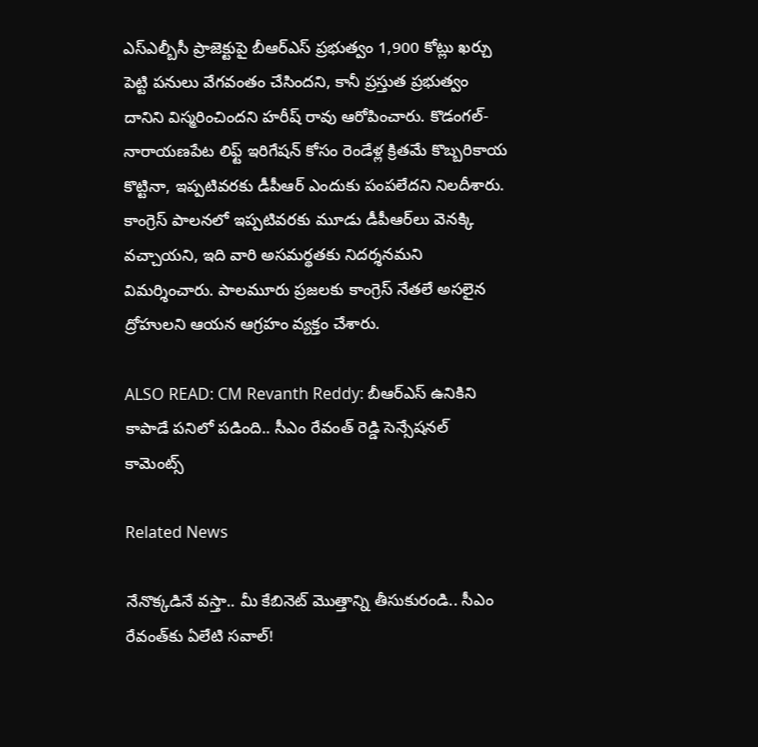ఎస్ఎల్బీసీ ప్రాజెక్టుపై బీఆర్ఎస్ ప్రభుత్వం 1,900 కోట్లు ఖర్చు పెట్టి పనులు వేగవంతం చేసిందని, కానీ ప్రస్తుత ప్రభుత్వం దానిని విస్మరించిందని హరీష్ రావు ఆరోపించారు. కొడంగల్-నారాయణపేట లిఫ్ట్ ఇరిగేషన్ కోసం రెండేళ్ల క్రితమే కొబ్బరికాయ కొట్టినా, ఇప్పటివరకు డీపీఆర్ ఎందుకు పంపలేదని నిలదీశారు. కాంగ్రెస్ పాలనలో ఇప్పటివరకు మూడు డీపీఆర్‌లు వెనక్కి వచ్చాయని, ఇది వారి అసమర్థతకు నిదర్శనమని విమర్శించారు. పాలమూరు ప్రజలకు కాంగ్రెస్ నేతలే అసలైన ద్రోహులని ఆయన ఆగ్రహం వ్యక్తం చేశారు.

ALSO READ: CM Revanth Reddy: బీఆర్ఎస్‌ ఉనికిని కాపాడే పనిలో పడింది.. సీఎం రేవంత్ రెడ్డి సెన్సేషనల్ కామెంట్స్

Related News

నేనొక్కడినే వస్తా.. మీ కేబినెట్ మొత్తాన్ని తీసుకురండి.. సీఎం రేవంత్‌కు ఏలేటి సవాల్!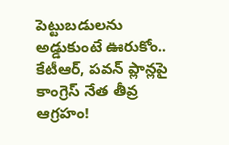పెట్టుబడులను అడ్డుకుంటే ఊరుకోం.. కేటీఆర్, పవన్ ప్లాన్లపై కాంగ్రెస్ నేత తీవ్ర ఆగ్రహం!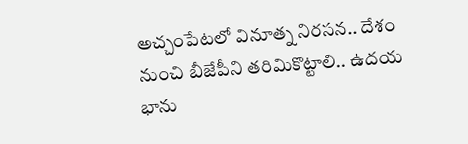అచ్చంపేటలో వినూత్న నిరసన.. దేశం నుంచి బీజేపీని తరిమికొట్టాలి.. ఉదయ భాను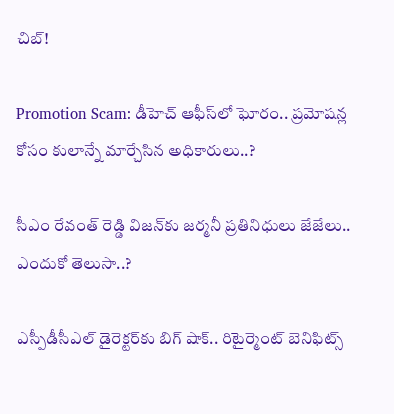చిబ్!

Promotion Scam: డీహెచ్ ఆఫీస్‌లో ఘోరం.. ప్రమోషన్ల కోసం కులాన్నే మార్చేసిన అధికారులు..?

సీఎం రేవంత్ రెడ్డి విజన్‌కు జర్మనీ ప్రతినిధులు జేజేలు.. ఎందుకో తెలుసా..?

ఎస్పీడీసీఎల్ డైరెక్టర్‌కు బిగ్ షాక్.. రిటైర్మెంట్ బెనిఫిట్స్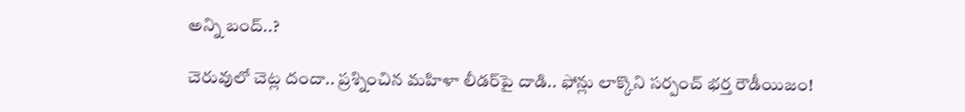అన్ని బంద్..?

చెరువులో చెట్ల దందా.. ప్రశ్నించిన మహిళా లీడర్‌పై దాడి.. ఫోన్లు లాక్కొని సర్పంచ్ భర్త రౌడీయిజం!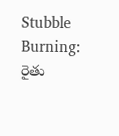Stubble Burning: రైతు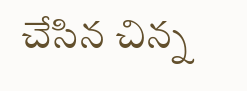చేసిన చిన్న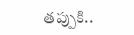తప్పుకి..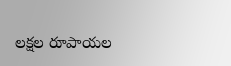లక్షల రూపాయల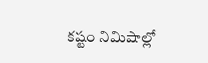కష్టం నిమిషాల్లో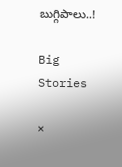బుగ్గిపాలు..!

Big Stories

×